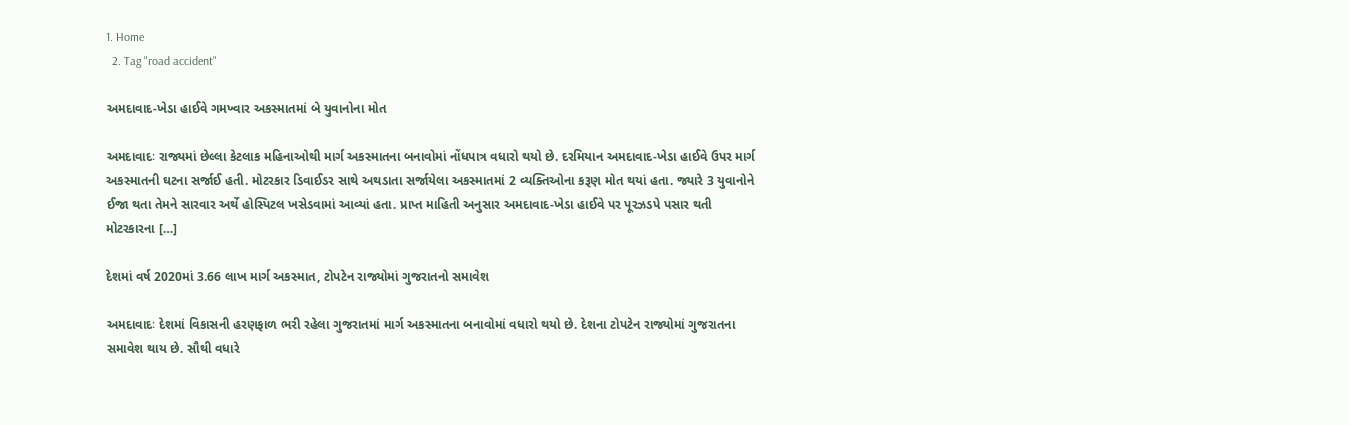1. Home
  2. Tag "road accident"

અમદાવાદ-ખેડા હાઈવે ગમખ્વાર અકસ્માતમાં બે યુવાનોના મોત

અમદાવાદઃ રાજ્યમાં છેલ્લા કેટલાક મહિનાઓથી માર્ગ અકસ્માતના બનાવોમાં નોંધપાત્ર વધારો થયો છે. દરમિયાન અમદાવાદ-ખેડા હાઈવે ઉપર માર્ગ અકસ્માતની ઘટના સર્જાઈ હતી. મોટરકાર ડિવાઈડર સાથે અથડાતા સર્જાયેલા અકસ્માતમાં 2 વ્યક્તિઓના કરૂણ મોત થયાં હતા. જ્યારે 3 યુવાનોને ઈજા થતા તેમને સારવાર અર્થે હોસ્પિટલ ખસેડવામાં આવ્યાં હતા. પ્રાપ્ત માહિતી અનુસાર અમદાવાદ-ખેડા હાઈવે પર પૂરઝડપે પસાર થતી મોટરકારના […]

દેશમાં વર્ષ 2020માં 3.66 લાખ માર્ગ અકસ્માત, ટોપટેન રાજ્યોમાં ગુજરાતનો સમાવેશ

અમદાવાદઃ દેશમાં વિકાસની હરણફાળ ભરી રહેલા ગુજરાતમાં માર્ગ અકસ્માતના બનાવોમાં વધારો થયો છે. દેશના ટોપટેન રાજ્યોમાં ગુજરાતના સમાવેશ થાય છે. સૌથી વધારે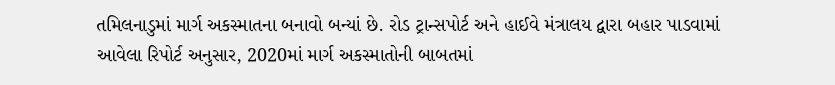તમિલનાડુમાં માર્ગ અકસ્માતના બનાવો બન્યાં છે. રોડ ટ્રાન્સપોર્ટ અને હાઈવે મંત્રાલય દ્વારા બહાર પાડવામાં આવેલા રિપોર્ટ અનુસાર, 2020માં માર્ગ અકસ્માતોની બાબતમાં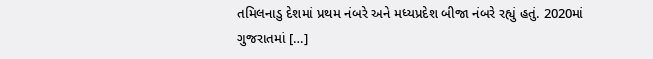તમિલનાડુ દેશમાં પ્રથમ નંબરે અને મધ્યપ્રદેશ બીજા નંબરે રહ્યું હતું. 2020માં ગુજરાતમાં […]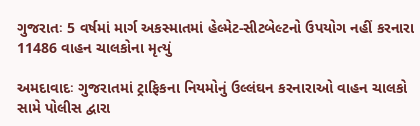ગુજરાતઃ 5 વર્ષમાં માર્ગ અકસ્માતમાં હેલ્મેટ-સીટબેલ્ટનો ઉપયોગ નહીં કરનારા 11486 વાહન ચાલકોના મૃત્યું

અમદાવાદઃ ગુજરાતમાં ટ્રાફિકના નિયમોનું ઉલ્લંઘન કરનારાઓ વાહન ચાલકો સામે પોલીસ દ્વારા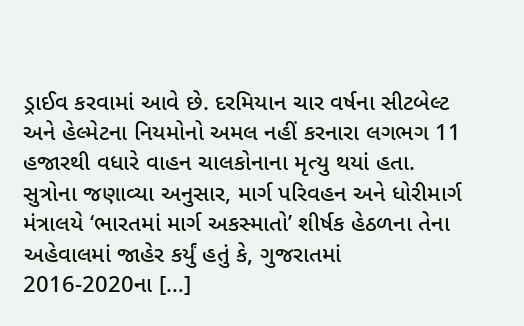ડ્રાઈવ કરવામાં આવે છે. દરમિયાન ચાર વર્ષના સીટબેલ્ટ અને હેલ્મેટના નિયમોનો અમલ નહીં કરનારા લગભગ 11 હજારથી વધારે વાહન ચાલકોનાના મૃત્યુ થયાં હતા. સુત્રોના જણાવ્યા અનુસાર, માર્ગ પરિવહન અને ધોરીમાર્ગ મંત્રાલયે ‘ભારતમાં માર્ગ અકસ્‍માતો’ શીર્ષક હેઠળના તેના અહેવાલમાં જાહેર કર્યું હતું કે, ગુજરાતમાં 2016-2020ના […]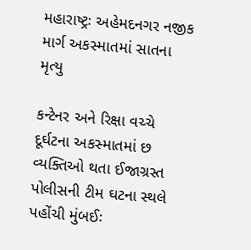મહારાષ્ટ્રઃ અહેમદનગર નજીક માર્ગ અકસ્માતમાં સાતના મૃત્યુ

કન્ટેનર અને રિક્ષા વચ્ચે દૂર્ઘટના અકસ્માતમાં છ વ્યક્તિઓ થતા ઈજાગ્રસ્ત પોલીસની ટીમ ઘટના સ્થલે પહોંચી મુંબઈઃ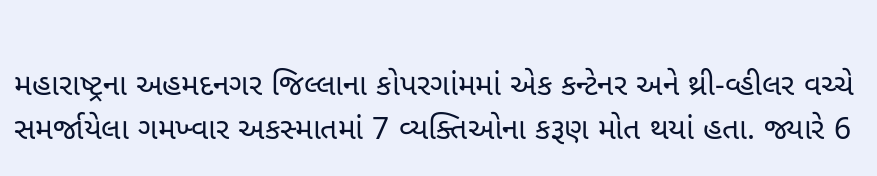મહારાષ્ટ્રના અહમદનગર જિલ્લાના કોપરગાંમમાં એક કન્ટેનર અને થ્રી-વ્હીલર વચ્ચે સમર્જાયેલા ગમખ્વાર અકસ્માતમાં 7 વ્યક્તિઓના કરૂણ મોત થયાં હતા. જ્યારે 6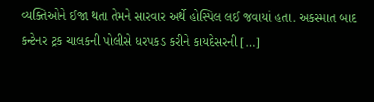વ્યક્તિઓને ઈજા થતા તેમને સારવાર અર્થે હોસ્પિલ લઈ જવાયાં હતા. અકસ્માત બાદ કન્ટેનર ટ્રક ચાલકની પોલીસે ધરપકડ કરીને કાયદેસરની […]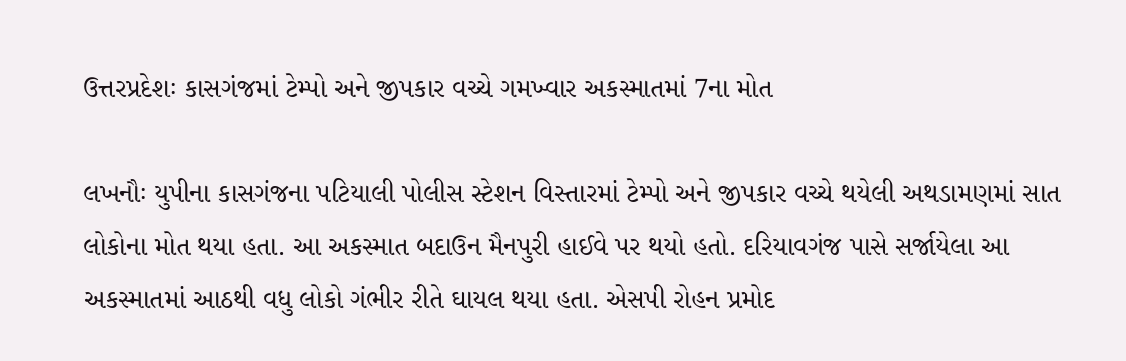ઉત્તરપ્રદેશઃ કાસગંજમાં ટેમ્પો અને જીપકાર વચ્ચે ગમખ્વાર અકસ્માતમાં 7ના મોત

લખનૌઃ યુપીના કાસગંજના પટિયાલી પોલીસ સ્ટેશન વિસ્તારમાં ટેમ્પો અને જીપકાર વચ્ચે થયેલી અથડામણમાં સાત લોકોના મોત થયા હતા. આ અકસ્માત બદાઉન મૈનપુરી હાઈવે પર થયો હતો. દરિયાવગંજ પાસે સર્જાયેલા આ અકસ્માતમાં આઠથી વધુ લોકો ગંભીર રીતે ઘાયલ થયા હતા. એસપી રોહન પ્રમોદ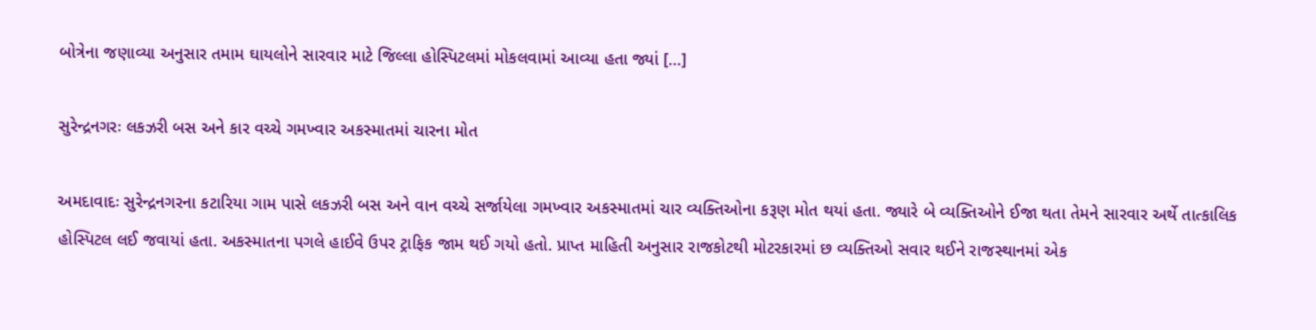બોત્રેના જણાવ્યા અનુસાર તમામ ઘાયલોને સારવાર માટે જિલ્લા હોસ્પિટલમાં મોકલવામાં આવ્યા હતા જ્યાં […]

સુરેન્દ્રનગરઃ લકઝરી બસ અને કાર વચ્ચે ગમખ્વાર અકસ્માતમાં ચારના મોત

અમદાવાદઃ સુરેન્દ્રનગરના કટારિયા ગામ પાસે લકઝરી બસ અને વાન વચ્ચે સર્જાયેલા ગમખ્વાર અકસ્માતમાં ચાર વ્યક્તિઓના કરૂણ મોત થયાં હતા. જ્યારે બે વ્યક્તિઓને ઈજા થતા તેમને સારવાર અર્થે તાત્કાલિક હોસ્પિટલ લઈ જવાયાં હતા. અકસ્માતના પગલે હાઈવે ઉપર ટ્રાફિક જામ થઈ ગયો હતો. પ્રાપ્ત માહિતી અનુસાર રાજકોટથી મોટરકારમાં છ વ્યક્તિઓ સવાર થઈને રાજસ્થાનમાં એક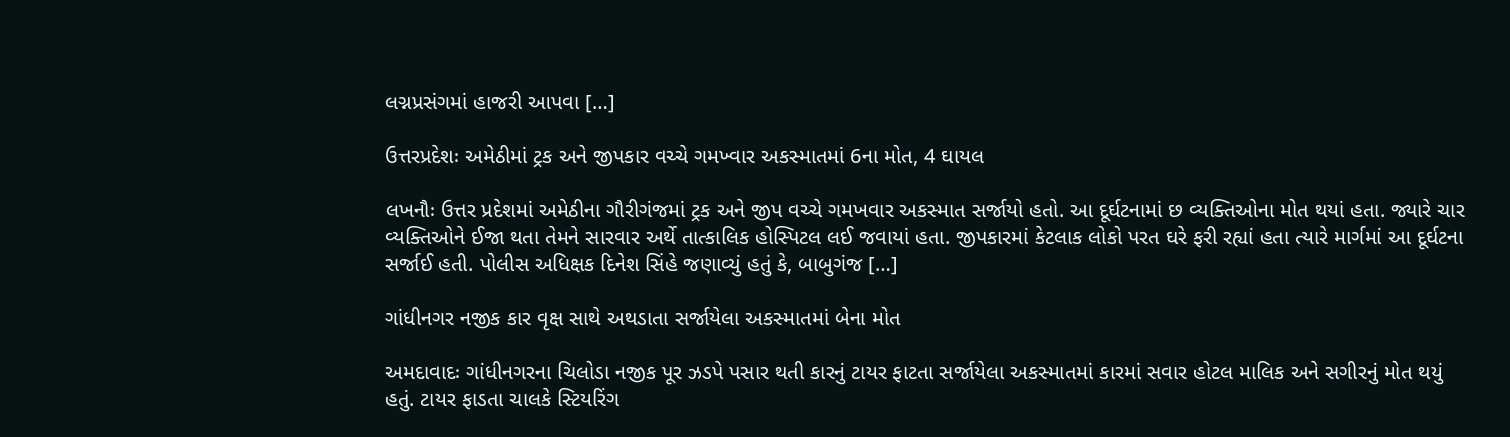લગ્નપ્રસંગમાં હાજરી આપવા […]

ઉત્તરપ્રદેશઃ અમેઠીમાં ટ્રક અને જીપકાર વચ્ચે ગમખ્વાર અકસ્માતમાં 6ના મોત, 4 ઘાયલ

લખનૌઃ ઉત્તર પ્રદેશમાં અમેઠીના ગૌરીગંજમાં ટ્રક અને જીપ વચ્ચે ગમખવાર અકસ્માત સર્જાયો હતો. આ દૂર્ઘટનામાં છ વ્યક્તિઓના મોત થયાં હતા. જ્યારે ચાર વ્યક્તિઓને ઈજા થતા તેમને સારવાર અર્થે તાત્કાલિક હોસ્પિટલ લઈ જવાયાં હતા. જીપકારમાં કેટલાક લોકો પરત ઘરે ફરી રહ્યાં હતા ત્યારે માર્ગમાં આ દૂર્ઘટના સર્જાઈ હતી. પોલીસ અધિક્ષક દિનેશ સિંહે જણાવ્યું હતું કે, બાબુગંજ […]

ગાંધીનગર નજીક કાર વૃક્ષ સાથે અથડાતા સર્જાયેલા અકસ્માતમાં બેના મોત

અમદાવાદઃ ગાંધીનગરના ચિલોડા નજીક પૂર ઝડપે પસાર થતી કારનું ટાયર ફાટતા સર્જાયેલા અકસ્માતમાં કારમાં સવાર હોટલ માલિક અને સગીરનું મોત થયું હતું. ટાયર ફાડતા ચાલકે સ્ટિયરિંગ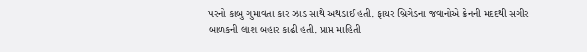પરનો કાબુ ગુમાવતા કાર ઝાડ સાથે અથડાઈ હતી. ફાયર બ્રિગેડના જવાનોએ ક્રેનની મદદથી સગીર બાળકની લાશ બહાર કાઢી હતી. પ્રાપ્ત માહિતી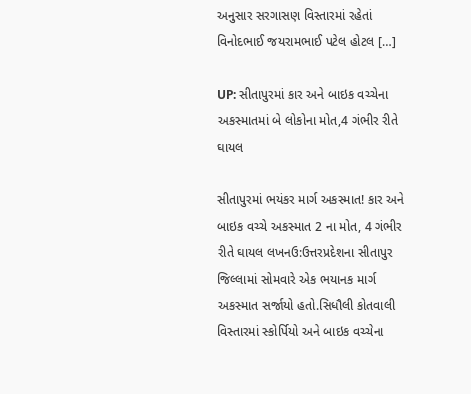અનુસાર સરગાસણ વિસ્તારમાં રહેતાં વિનોદભાઈ જયરામભાઈ પટેલ હોટલ […]

UP: સીતાપુરમાં કાર અને બાઇક વચ્ચેના અકસ્માતમાં બે લોકોના મોત,4 ગંભીર રીતે ઘાયલ

સીતાપુરમાં ભયંકર માર્ગ અકસ્માત! કાર અને બાઇક વચ્ચે અકસ્માત 2 ના મોત, 4 ગંભીર રીતે ઘાયલ લખનઉ:ઉત્તરપ્રદેશના સીતાપુર જિલ્લામાં સોમવારે એક ભયાનક માર્ગ અકસ્માત સર્જાયો હતો.સિધૌલી કોતવાલી વિસ્તારમાં સ્કોર્પિયો અને બાઇક વચ્ચેના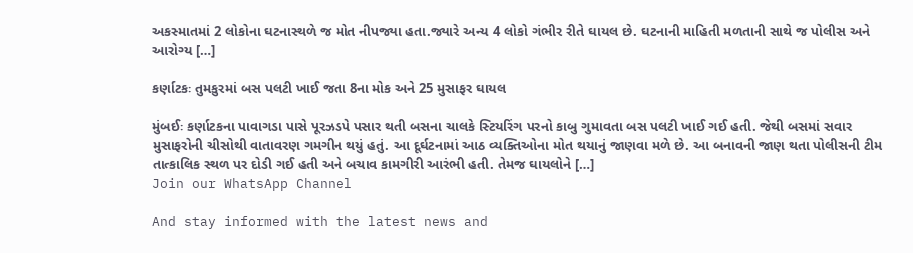અકસ્માતમાં 2 લોકોના ઘટનાસ્થળે જ મોત નીપજ્યા હતા.જ્યારે અન્ય 4 લોકો ગંભીર રીતે ઘાયલ છે. ઘટનાની માહિતી મળતાની સાથે જ પોલીસ અને આરોગ્ય […]

કર્ણાટકઃ તુમકુરમાં બસ પલટી ખાઈ જતા 8ના મોક અને 25 મુસાફર ઘાયલ

મુંબઈઃ કર્ણાટકના પાવાગડા પાસે પૂરઝડપે પસાર થતી બસના ચાલકે સ્ટિયરિંગ પરનો કાબુ ગુમાવતા બસ પલટી ખાઈ ગઈ હતી. જેથી બસમાં સવાર મુસાફરોની ચીસોથી વાતાવરણ ગમગીન થયું હતું. આ દૂર્ઘટનામાં આઠ વ્યક્તિઓના મોત થયાનું જાણવા મળે છે. આ બનાવની જાણ થતા પોલીસની ટીમ તાત્કાલિક સ્થળ પર દોડી ગઈ હતી અને બચાવ કામગીરી આરંભી હતી. તેમજ ઘાયલોને […]
Join our WhatsApp Channel

And stay informed with the latest news and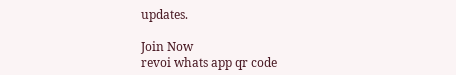updates.

Join Now
revoi whats app qr code